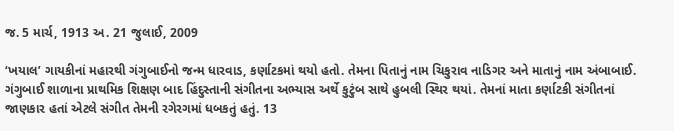જ. 5 માર્ચ, 1913 અ. 21 જુલાઈ, 2009

‘ખયાલ’ ગાયકીનાં મહારથી ગંગુબાઈનો જન્મ ધારવાડ, કર્ણાટકમાં થયો હતો. તેમના પિતાનું નામ ચિકુરાવ નાડિગર અને માતાનું નામ અંબાબાઈ. ગંગુબાઈ શાળાના પ્રાથમિક શિક્ષણ બાદ હિંદુસ્તાની સંગીતના અભ્યાસ અર્થે કુટુંબ સાથે હુબલી સ્થિર થયાં. તેમનાં માતા કર્ણાટકી સંગીતનાં જાણકાર હતાં એટલે સંગીત તેમની રગેરગમાં ધબકતું હતું. 13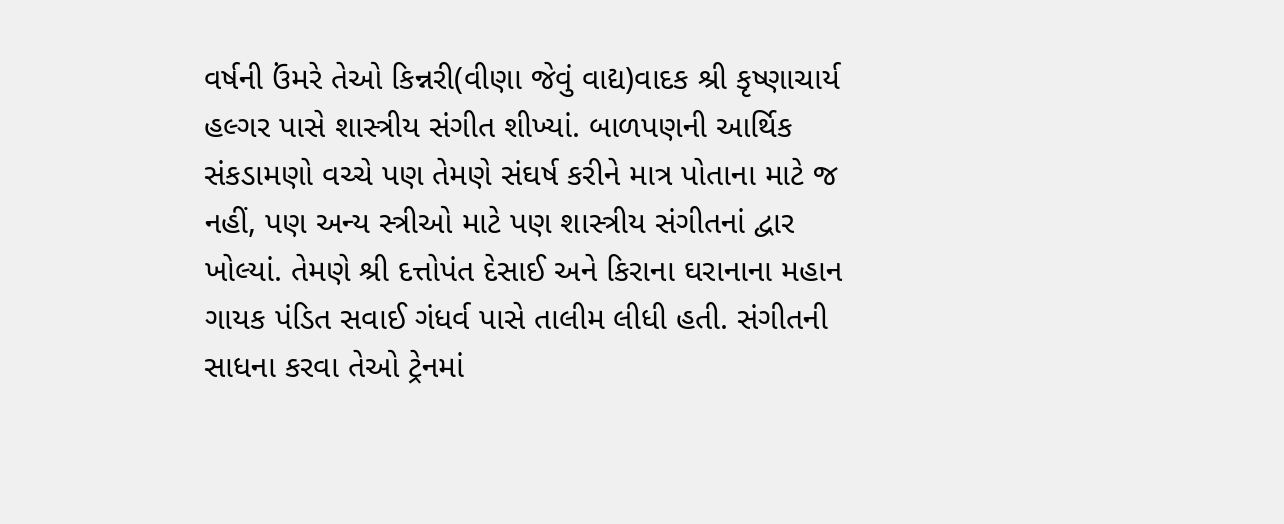વર્ષની ઉંમરે તેઓ કિન્નરી(વીણા જેવું વાદ્ય)વાદક શ્રી કૃષ્ણાચાર્ય હલ્ગર પાસે શાસ્ત્રીય સંગીત શીખ્યાં. બાળપણની આર્થિક સંકડામણો વચ્ચે પણ તેમણે સંઘર્ષ કરીને માત્ર પોતાના માટે જ નહીં, પણ અન્ય સ્ત્રીઓ માટે પણ શાસ્ત્રીય સંગીતનાં દ્વાર ખોલ્યાં. તેમણે શ્રી દત્તોપંત દેસાઈ અને કિરાના ઘરાનાના મહાન ગાયક પંડિત સવાઈ ગંધર્વ પાસે તાલીમ લીધી હતી. સંગીતની સાધના કરવા તેઓ ટ્રેનમાં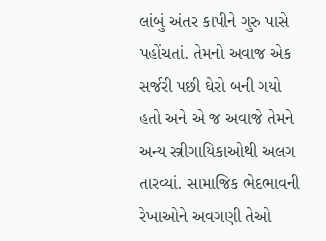લાંબું અંતર કાપીને ગુરુ પાસે પહોંચતાં. તેમનો અવાજ એક સર્જરી પછી ઘેરો બની ગયો હતો અને એ જ અવાજે તેમને અન્ય સ્ત્રીગાયિકાઓથી અલગ તારવ્યાં. સામાજિક ભેદભાવની રેખાઓને અવગણી તેઓ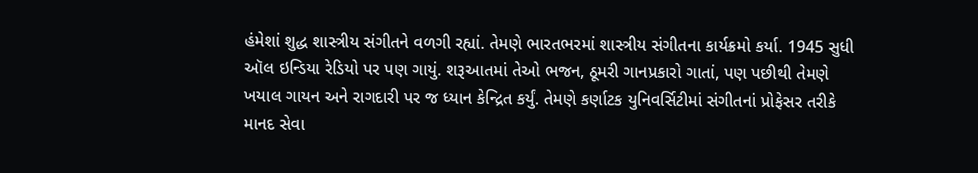હંમેશાં શુદ્ધ શાસ્ત્રીય સંગીતને વળગી રહ્યાં. તેમણે ભારતભરમાં શાસ્ત્રીય સંગીતના કાર્યક્રમો કર્યા. 1945 સુધી ઑલ ઇન્ડિયા રેડિયો પર પણ ગાયું. શરૂઆતમાં તેઓ ભજન, ઠૂમરી ગાનપ્રકારો ગાતાં, પણ પછીથી તેમણે ખયાલ ગાયન અને રાગદારી પર જ ધ્યાન કેન્દ્રિત કર્યું. તેમણે કર્ણાટક યુનિવર્સિટીમાં સંગીતનાં પ્રોફેસર તરીકે માનદ સેવા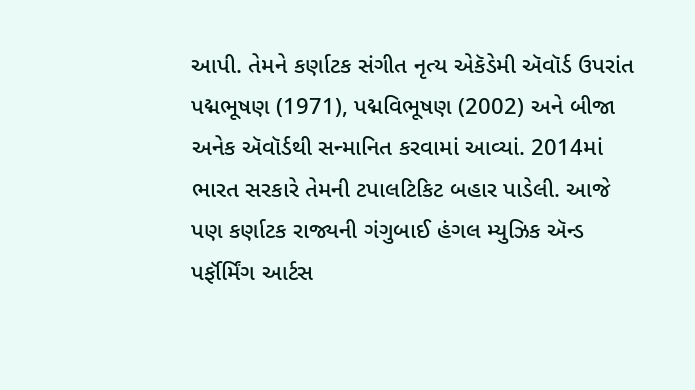આપી. તેમને કર્ણાટક સંગીત નૃત્ય એકૅડેમી ઍવૉર્ડ ઉપરાંત પદ્મભૂષણ (1971), પદ્મવિભૂષણ (2002) અને બીજા અનેક ઍવૉર્ડથી સન્માનિત કરવામાં આવ્યાં. 2014માં ભારત સરકારે તેમની ટપાલટિકિટ બહાર પાડેલી. આજે પણ કર્ણાટક રાજ્યની ગંગુબાઈ હંગલ મ્યુઝિક ઍન્ડ પર્ફૉર્મિંગ આર્ટસ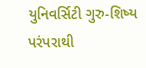યુનિવર્સિટી ગુરુ-શિષ્ય પરંપરાથી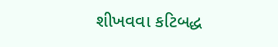શીખવવા કટિબદ્ધ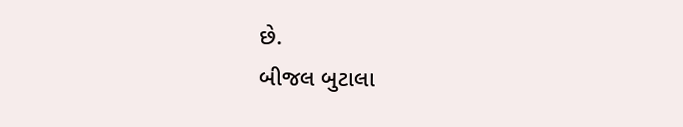છે.
બીજલ બુટાલા